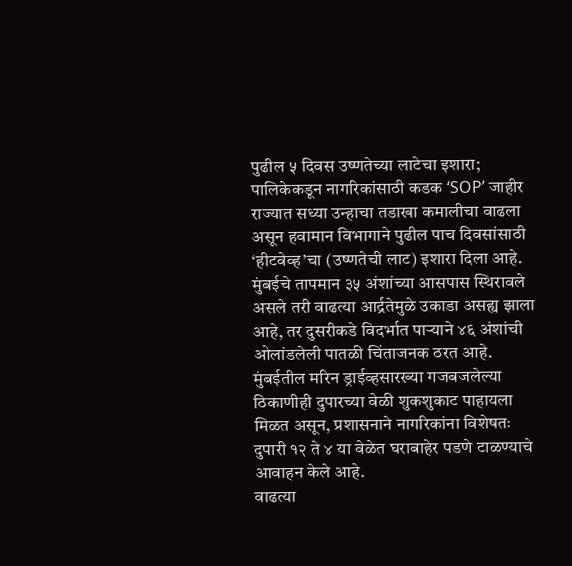पुढील ५ दिवस उष्णतेच्या लाटेचा इशारा; पालिकेकडून नागरिकांसाठी कडक ‘SOP’ जाहीर
राज्यात सध्या उन्हाचा तडाखा कमालीचा वाढला असून हवामान विभागाने पुढील पाच दिवसांसाठी ‘हीटवेव्ह’चा (उष्णतेची लाट) इशारा दिला आहे. मुंबईचे तापमान ३५ अंशांच्या आसपास स्थिरावले असले तरी वाढत्या आर्द्रतेमुळे उकाडा असह्य झाला आहे, तर दुसरीकडे विदर्भात पाऱ्याने ४६ अंशांची ओलांडलेली पातळी चिंताजनक ठरत आहे. मुंबईतील मरिन ड्राईव्हसारख्या गजबजलेल्या ठिकाणीही दुपारच्या वेळी शुकशुकाट पाहायला मिळत असून, प्रशासनाने नागरिकांना विशेषतः दुपारी १२ ते ४ या वेळेत घराबाहेर पडणे टाळण्याचे आवाहन केले आहे.
वाढत्या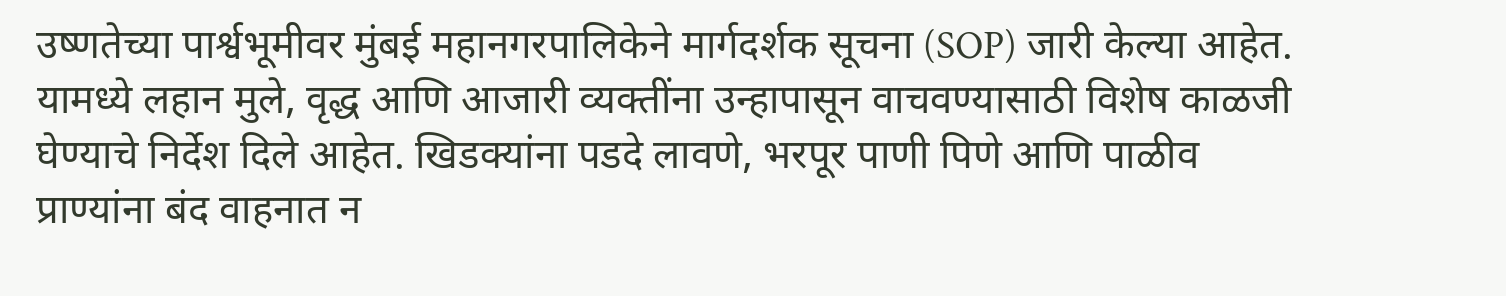उष्णतेच्या पार्श्वभूमीवर मुंबई महानगरपालिकेने मार्गदर्शक सूचना (SOP) जारी केल्या आहेत. यामध्ये लहान मुले, वृद्ध आणि आजारी व्यक्तींना उन्हापासून वाचवण्यासाठी विशेष काळजी घेण्याचे निर्देश दिले आहेत. खिडक्यांना पडदे लावणे, भरपूर पाणी पिणे आणि पाळीव प्राण्यांना बंद वाहनात न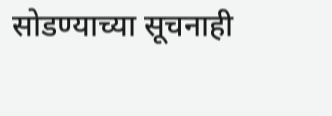सोडण्याच्या सूचनाही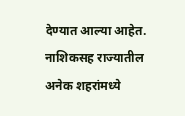देण्यात आल्या आहेत. नाशिकसह राज्यातील अनेक शहरांमध्ये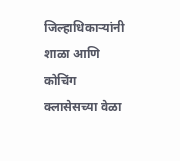जिल्हाधिकाऱ्यांनी शाळा आणि कोचिंग क्लासेसच्या वेळा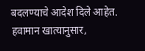बदलण्याचे आदेश दिले आहेत. हवामान खात्यानुसार,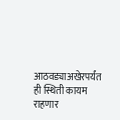आठवड्याअखेरपर्यंत ही स्थिती कायम राहणार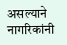असल्याने नागरिकांनी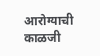आरोग्याची काळजी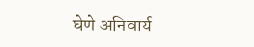घेणे अनिवार्य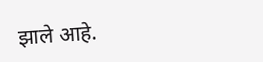झाले आहे.